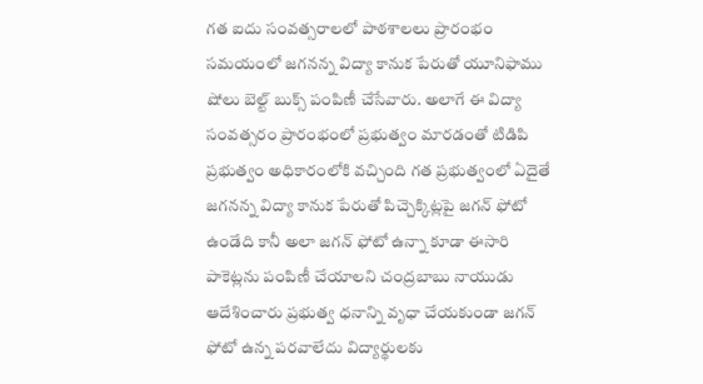గత ఐదు సంవత్సరాలలో పాఠశాలలు ప్రారంభం సమయంలో జగనన్న విద్యా కానుక పేరుతో యూనిఫాము షోలు బెల్ట్ బుక్స్ పంపిణీ చేసేవారు. అలాగే ఈ విద్యా సంవత్సరం ప్రారంభంలో ప్రభుత్వం మారడంతో టిడిపి ప్రభుత్వం అధికారంలోకి వచ్చింది గత ప్రభుత్వంలో ఏదైతే జగనన్న విద్యా కానుక పేరుతో పిచ్చెక్కిట్లపై జగన్ ఫోటో ఉండేది కానీ అలా జగన్ ఫోటో ఉన్నా కూడా ఈసారి పాకెట్లను పంపిణీ చేయాలని చంద్రబాబు నాయుడు ఆదేశించారు ప్రభుత్వ ధనాన్ని వృధా చేయకుండా జగన్ ఫోటో ఉన్న పరవాలేదు విద్యార్థులకు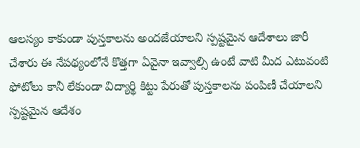ఆలస్యం కాకుండా పుస్తకాలను అందజేయాలని స్పష్టమైన ఆదేశాలు జారీ చేశారు ఈ నేపథ్యంలోనే కొత్తగా ఏవైనా ఇవ్వాల్సి ఉంటే వాటి మీద ఎటువంటి ఫోటోలు కానీ లేకుండా విద్యార్థి కిట్టు పేరుతో పుస్తకాలను పంపిణీ చేయాలని స్పష్టమైన ఆదేశం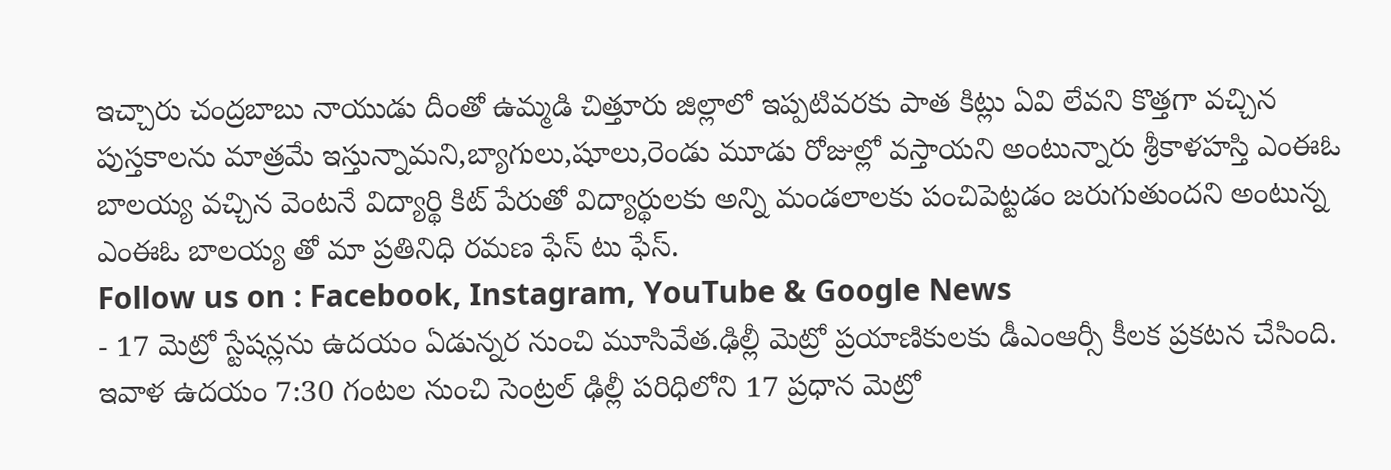ఇచ్చారు చంద్రబాబు నాయుడు దీంతో ఉమ్మడి చిత్తూరు జిల్లాలో ఇప్పటివరకు పాత కిట్లు ఏవి లేవని కొత్తగా వచ్చిన పుస్తకాలను మాత్రమే ఇస్తున్నామని,బ్యాగులు,షూలు,రెండు మూడు రోజుల్లో వస్తాయని అంటున్నారు శ్రీకాళహస్తి ఎంఈఓ బాలయ్య వచ్చిన వెంటనే విద్యార్థి కిట్ పేరుతో విద్యార్థులకు అన్ని మండలాలకు పంచిపెట్టడం జరుగుతుందని అంటున్న ఎంఈఓ బాలయ్య తో మా ప్రతినిధి రమణ ఫేస్ టు ఫేస్.
Follow us on : Facebook, Instagram, YouTube & Google News
- 17 మెట్రో స్టేషన్లను ఉదయం ఏడున్నర నుంచి మూసివేత.ఢిల్లీ మెట్రో ప్రయాణికులకు డీఎంఆర్సీ కీలక ప్రకటన చేసింది. ఇవాళ ఉదయం 7:30 గంటల నుంచి సెంట్రల్ ఢిల్లీ పరిధిలోని 17 ప్రధాన మెట్రో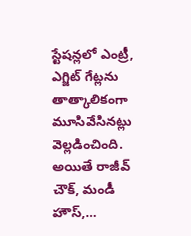స్టేషన్లలో ఎంట్రీ, ఎగ్జిట్ గేట్లను తాత్కాలికంగా మూసివేసినట్లు వెల్లడించింది. అయితే రాజీవ్ చౌక్, మండీ హౌస్,…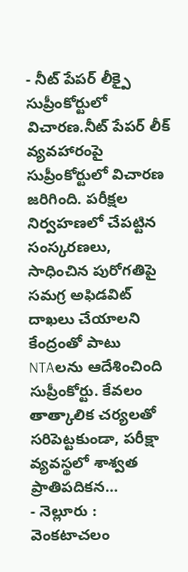- నీట్ పేపర్ లీక్పై సుప్రీంకోర్టులో విచారణ.నీట్ పేపర్ లీక్ వ్యవహారంపై సుప్రీంకోర్టులో విచారణ జరిగింది. పరీక్షల నిర్వహణలో చేపట్టిన సంస్కరణలు, సాధించిన పురోగతిపై సమగ్ర అఫిడవిట్ దాఖలు చేయాలని కేంద్రంతో పాటు NTAలను ఆదేశించింది సుప్రీంకోర్టు. కేవలం తాత్కాలిక చర్యలతో సరిపెట్టకుండా, పరీక్షా వ్యవస్థలో శాశ్వత ప్రాతిపదికన…
- నెల్లూరు : వెంకటాచలం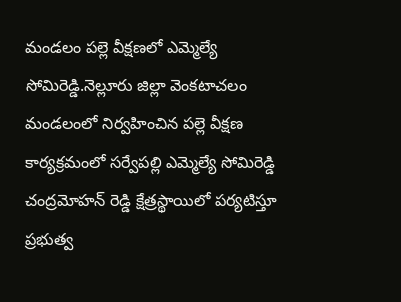మండలం పల్లె వీక్షణలో ఎమ్మెల్యే సోమిరెడ్డి.నెల్లూరు జిల్లా వెంకటాచలం మండలంలో నిర్వహించిన పల్లె వీక్షణ కార్యక్రమంలో సర్వేపల్లి ఎమ్మెల్యే సోమిరెడ్డి చంద్రమోహన్ రెడ్డి క్షేత్రస్థాయిలో పర్యటిస్తూ ప్రభుత్వ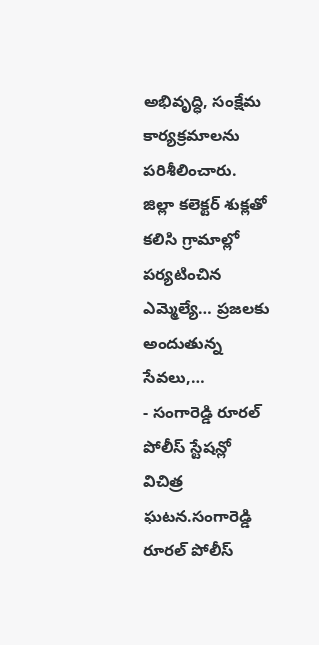అభివృద్ధి, సంక్షేమ కార్యక్రమాలను పరిశీలించారు. జిల్లా కలెక్టర్ శుక్లతో కలిసి గ్రామాల్లో పర్యటించిన ఎమ్మెల్యే… ప్రజలకు అందుతున్న సేవలు,…
- సంగారెడ్డి రూరల్ పోలీస్ స్టేషన్లో విచిత్ర ఘటన.సంగారెడ్డి రూరల్ పోలీస్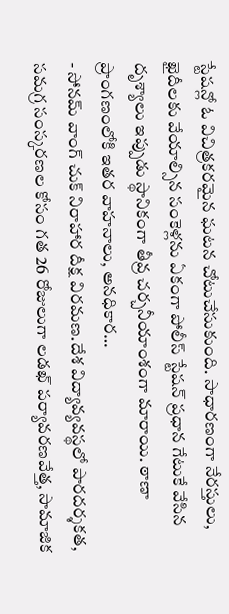స్టేషన్లో ఓ విచిత్రకరమైన ఘటన చోటుచేసుకుంది. సాధారణంగా నేరస్తులు, ఖైదీలకు వేయాల్సిన సంకెళ్లను ఏకంగా పోలీస్ స్టేషన్ ప్రధాన గేటుకే వేసిన దృశ్యాలు ఇప్పుడు స్థానికంగా తీవ్ర చర్చనీయాంశంగా మారాయి. ఠాణా ప్రాంగణంలోకి ఇతర వాహనాలు, అనధికార…
- సోనమ్ వాంగ్ చుక్ నిరాహార దీక్ష విరమణ.దేశ విద్యావ్యవస్థలో పారదర్శకత, సమగ్ర సంస్కరణల కోసం గత 26 రోజులుగా లడఖ్ పర్యావరణవేత్త, సామాజిక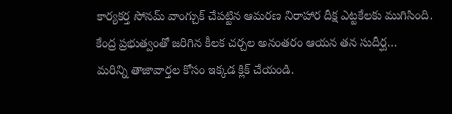కార్యకర్త సోనమ్ వాంగ్చుక్ చేపట్టిన ఆమరణ నిరాహార దీక్ష ఎట్టకేలకు ముగిసింది. కేంద్ర ప్రభుత్వంతో జరిగిన కీలక చర్చల అనంతరం ఆయన తన సుదీర్ఘ…
మరిన్ని తాజావార్తల కోసం ఇక్కడ క్లిక్ చేయండి.